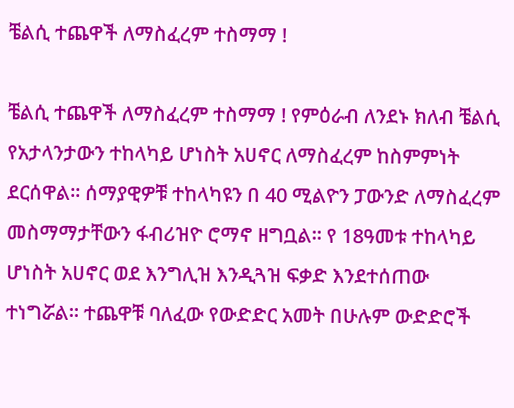ቼልሲ ተጨዋች ለማስፈረም ተስማማ !

ቼልሲ ተጨዋች ለማስፈረም ተስማማ ! የምዕራብ ለንደኑ ክለብ ቼልሲ የአታላንታውን ተከላካይ ሆነስት አሀኖር ለማስፈረም ከስምምነት ደርሰዋል። ሰማያዊዎቹ ተከላካዩን በ 40 ሚልዮን ፓውንድ ለማስፈረም መስማማታቸውን ፋብሪዝዮ ሮማኖ ዘግቧል። የ 18ዓመቱ ተከላካይ ሆነስት አሀኖር ወደ እንግሊዝ እንዲጓዝ ፍቃድ እንደተሰጠው ተነግሯል። ተጨዋቹ ባለፈው የውድድር አመት በሁሉም ውድድሮች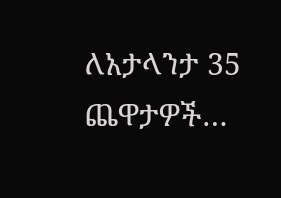ለአታላንታ 35 ጨዋታዎች…